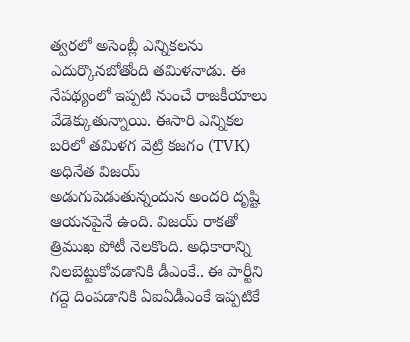త్వరలో అసెంబ్లీ ఎన్నికలను ఎదుర్కొనబోతోంది తమిళనాడు. ఈ నేపథ్యంలో ఇప్పటి నుంచే రాజకీయాలు వేడెక్కుతున్నాయి. ఈసారి ఎన్నికల బరిలో తమిళగ వెట్రి కజగం (TVK) అధినేత విజయ్ అడుగుపెడుతున్నందున అందరి దృష్టి ఆయనపైనే ఉంది. విజయ్ రాకతో త్రిముఖ పోటీ నెలకొంది. అధికారాన్ని నిలబెట్టుకోవడానికి డీఎంకే.. ఈ పార్టీని గద్దె దింపడానికి ఏఐఏడీఎంకే ఇప్పటికే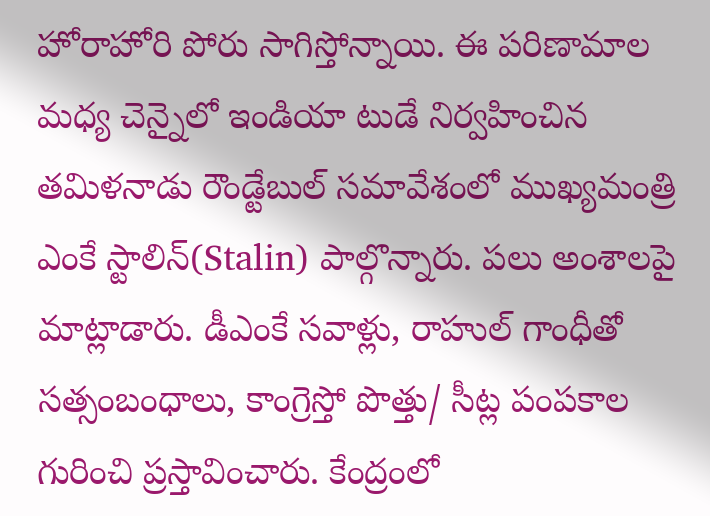హోరాహోరి పోరు సాగిస్తోన్నాయి. ఈ పరిణామాల మధ్య చెన్నైలో ఇండియా టుడే నిర్వహించిన తమిళనాడు రౌండ్టేబుల్ సమావేశంలో ముఖ్యమంత్రి ఎంకే స్టాలిన్(Stalin) పాల్గొన్నారు. పలు అంశాలపై మాట్లాడారు. డీఎంకే సవాళ్లు, రాహుల్ గాంధీతో సత్సంబంధాలు, కాంగ్రెస్తో పొత్తు/ సీట్ల పంపకాల గురించి ప్రస్తావించారు. కేంద్రంలో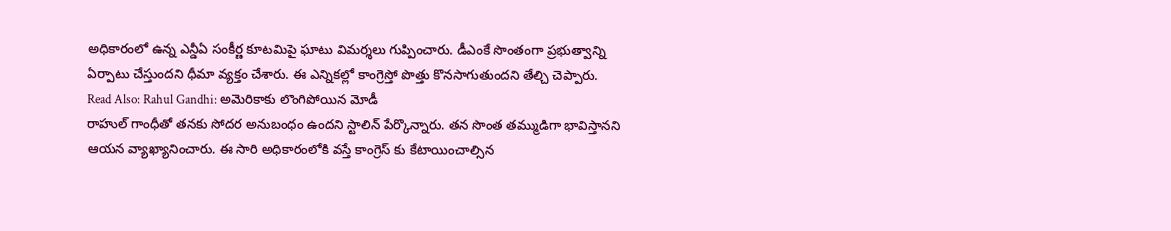అధికారంలో ఉన్న ఎన్డీఏ సంకీర్ణ కూటమిపై ఘాటు విమర్శలు గుప్పించారు. డీఎంకే సొంతంగా ప్రభుత్వాన్ని ఏర్పాటు చేస్తుందని ధీమా వ్యక్తం చేశారు. ఈ ఎన్నికల్లో కాంగ్రెస్తో పొత్తు కొనసాగుతుందని తేల్చి చెప్పారు.
Read Also: Rahul Gandhi: అమెరికాకు లొంగిపోయిన మోడీ
రాహుల్ గాంధీతో తనకు సోదర అనుబంధం ఉందని స్టాలిన్ పేర్కొన్నారు. తన సొంత తమ్ముడిగా భావిస్తానని ఆయన వ్యాఖ్యానించారు. ఈ సారి అధికారంలోకి వస్తే కాంగ్రెస్ కు కేటాయించాల్సిన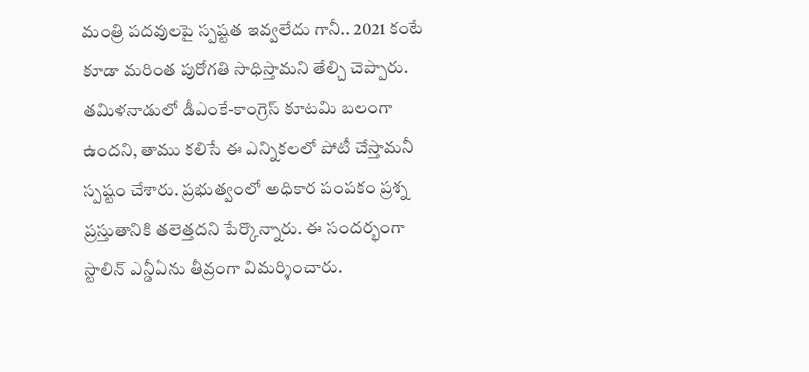మంత్రి పదవులపై స్పష్టత ఇవ్వలేదు గానీ.. 2021 కంటే కూడా మరింత పురోగతి సాధిస్తామని తేల్చి చెప్పారు. తమిళనాడులో డీఎంకే-కాంగ్రెస్ కూటమి బలంగా ఉందని, తాము కలిసే ఈ ఎన్నికలలో పోటీ చేస్తామనీ స్పష్టం చేశారు. ప్రభుత్వంలో అధికార పంపకం ప్రశ్న ప్రస్తుతానికి తలెత్తదని పేర్కొన్నారు. ఈ సందర్భంగా స్టాలిన్ ఎన్డీఏను తీవ్రంగా విమర్శించారు.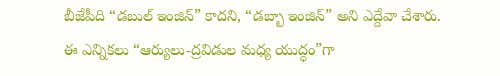బీజేపీది “డబుల్ ఇంజిన్” కాదని, “డబ్బా ఇంజిన్” అని ఎద్దేవా చేశారు. ఈ ఎన్నికలు “ఆర్యులు-ద్రవిడుల మధ్య యుద్ధం”గా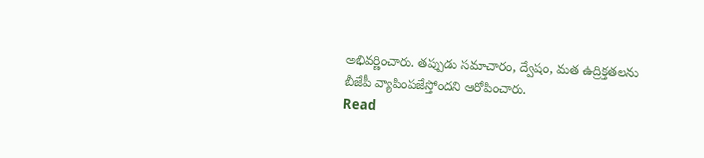అభివర్ణించారు. తప్పుడు సమాచారం, ద్వేషం, మత ఉద్రిక్తతలను బీజేపీ వ్యాపింపజేస్తోందని ఆరోపించారు.
Read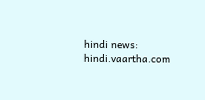hindi news: hindi.vaartha.com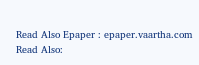Read Also Epaper : epaper.vaartha.com
Read Also: